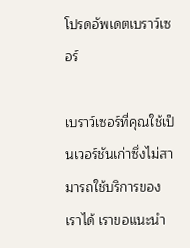โปรดอัพเดตเบราว์เซอร์

เบราว์เซอร์ที่คุณใช้เป็นเวอร์ชันเก่าซึ่งไม่สามารถใช้บริการของเราได้ เราขอแนะนำ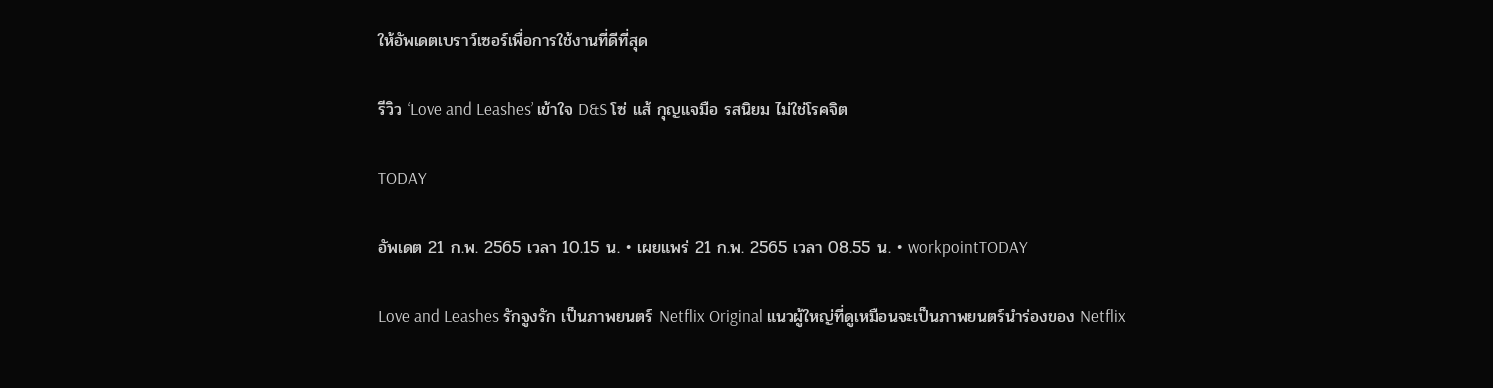ให้อัพเดตเบราว์เซอร์เพื่อการใช้งานที่ดีที่สุด

รีวิว ‘Love and Leashes’ เข้าใจ D&S โซ่ แส้ กุญแจมือ รสนิยม ไม่ใช่โรคจิต

TODAY

อัพเดต 21 ก.พ. 2565 เวลา 10.15 น. • เผยแพร่ 21 ก.พ. 2565 เวลา 08.55 น. • workpointTODAY

Love and Leashes รักจูงรัก เป็นภาพยนตร์ Netflix Original แนวผู้ใหญ่ที่ดูเหมือนจะเป็นภาพยนตร์นำร่องของ Netflix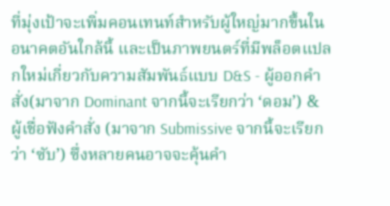ที่มุ่งเป้าจะเพิ่มคอนเทนท์สำหรับผู้ใหญ่มากขึ้นในอนาคตอันใกล้นี้ และเป็นภาพยนตร์ที่มีพล็อตแปลกใหม่เกี่ยวกับความสัมพันธ์แบบ D&S - ผู้ออกคำสั่ง(มาจาก Dominant จากนี้จะเรียกว่า ‘ดอม’) & ผู้เชื่อฟังคำสั่ง (มาจาก Submissive จากนี้จะเรียกว่า ‘ซับ’) ซึ่งหลายคนอาจจะคุ้นคำ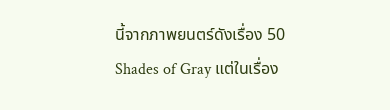นี้จากภาพยนตร์ดังเรื่อง 50 Shades of Gray แต่ในเรื่อง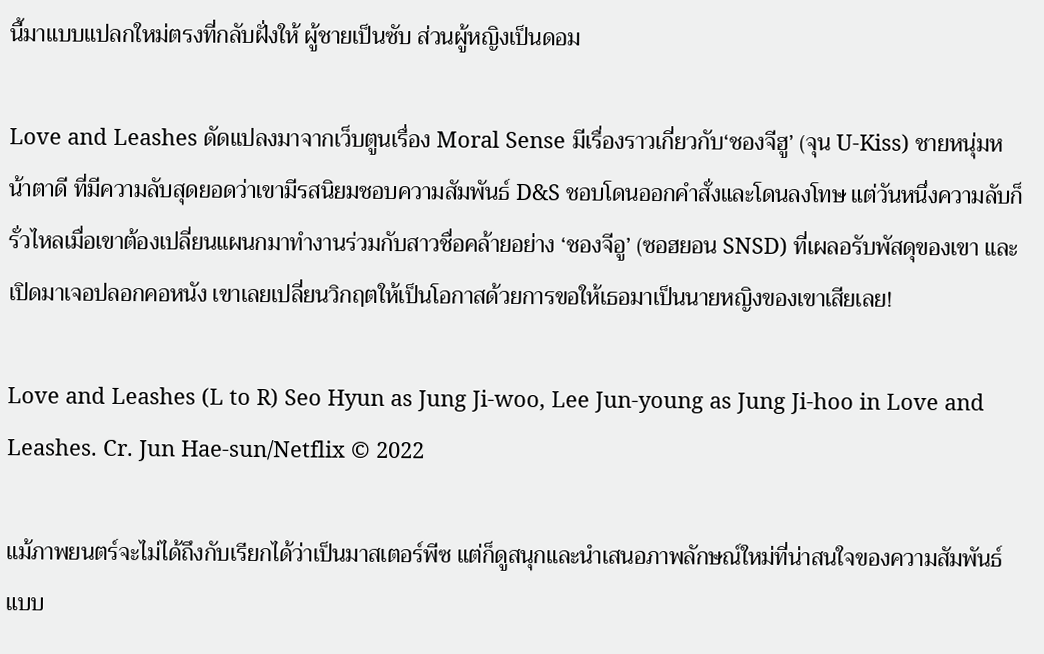นี้มาแบบแปลกใหม่ตรงที่กลับฝั่งให้ ผู้ชายเป็นซับ ส่วนผู้หญิงเป็นดอม

Love and Leashes ดัดแปลงมาจากเว็บตูนเรื่อง Moral Sense มีเรื่องราวเกี่ยวกับ‘ชองจีฮู’ (จุน U-Kiss) ชายหนุ่มหน้าตาดี ที่มีความลับสุดยอดว่าเขามีรสนิยมชอบความสัมพันธ์ D&S ชอบโดนออกคำสั่งและโดนลงโทษ แต่วันหนึ่งความลับก็รั่วไหลเมื่อเขาต้องเปลี่ยนแผนกมาทำงานร่วมกับสาวชื่อคล้ายอย่าง ‘ชองจีอู’ (ซอฮยอน SNSD) ที่เผลอรับพัสดุของเขา และเปิดมาเจอปลอกคอหนัง เขาเลยเปลี่ยนวิกฤตให้เป็นโอกาสด้วยการขอให้เธอมาเป็นนายหญิงของเขาเสียเลย!

Love and Leashes (L to R) Seo Hyun as Jung Ji-woo, Lee Jun-young as Jung Ji-hoo in Love and Leashes. Cr. Jun Hae-sun/Netflix © 2022

แม้ภาพยนตร์จะไม่ได้ถึงกับเรียกได้ว่าเป็นมาสเตอร์พีซ แต่ก็ดูสนุกและนำเสนอภาพลักษณ์ใหม่ที่น่าสนใจของความสัมพันธ์แบบ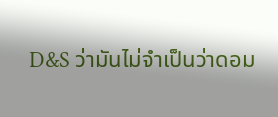D&S ว่ามันไม่จำเป็นว่าดอม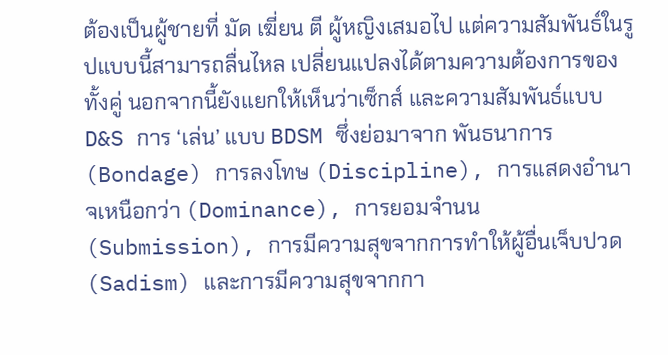ต้องเป็นผู้ชายที่ มัด เฆี่ยน ตี ผู้หญิงเสมอไป แต่ความสัมพันธ์ในรูปแบบนี้สามารถลื่นไหล เปลี่ยนแปลงได้ตามความต้องการของทั้งคู่ นอกจากนี้ยังแยกให้เห็นว่าเซ็กส์ และความสัมพันธ์แบบ D&S การ ‘เล่น’ แบบ BDSM ซึ่งย่อมาจาก พันธนาการ (Bondage) การลงโทษ (Discipline), การแสดงอำนาจเหนือกว่า (Dominance), การยอมจำนน (Submission), การมีความสุขจากการทำให้ผู้อื่นเจ็บปวด (Sadism) และการมีความสุขจากกา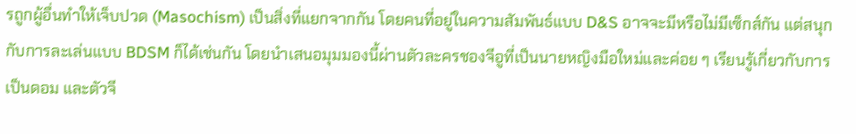รถูกผู้อื่นทำให้เจ็บปวด (Masochism) เป็นสิ่งที่แยกจากกัน โดยคนที่อยู่ในความสัมพันธ์แบบ D&S อาจจะมีหรือไม่มีเซ็กส์กัน แต่สนุกกับการละเล่นแบบ BDSM ก็ได้เช่นกัน โดยนำเสนอมุมมองนี้ผ่านตัวละครชองจีอูที่เป็นนายหญิงมือใหม่และค่อย ๆ เรียนรู้เกี่ยวกับการเป็นดอม และตัวจี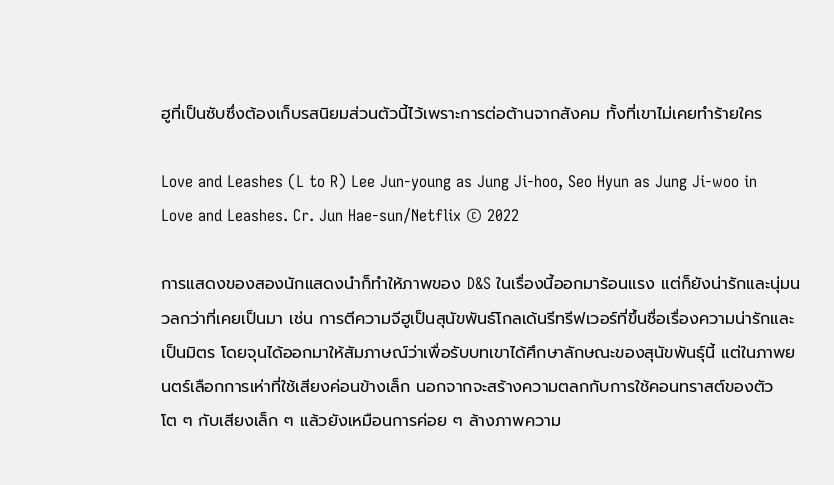ฮูที่เป็นซับซึ่งต้องเก็บรสนิยมส่วนตัวนี้ไว้เพราะการต่อต้านจากสังคม ทั้งที่เขาไม่เคยทำร้ายใคร

Love and Leashes (L to R) Lee Jun-young as Jung Ji-hoo, Seo Hyun as Jung Ji-woo in Love and Leashes. Cr. Jun Hae-sun/Netflix © 2022

การแสดงของสองนักแสดงนำก็ทำให้ภาพของ D&S ในเรื่องนี้ออกมาร้อนแรง แต่ก็ยังน่ารักและนุ่มนวลกว่าที่เคยเป็นมา เช่น การตีความจีฮูเป็นสุนัขพันธ์โกลเด้นรีทรีฟเวอร์ที่ขึ้นชื่อเรื่องความน่ารักและเป็นมิตร โดยจุนได้ออกมาให้สัมภาษณ์ว่าเพื่อรับบทเขาได้ศึกษาลักษณะของสุนัขพันธุ์นี้ แต่ในภาพยนตร์เลือกการเห่าที่ใช้เสียงค่อนข้างเล็ก นอกจากจะสร้างความตลกกับการใช้คอนทราสต์ของตัวโต ๆ กับเสียงเล็ก ๆ แล้วยังเหมือนการค่อย ๆ ล้างภาพความ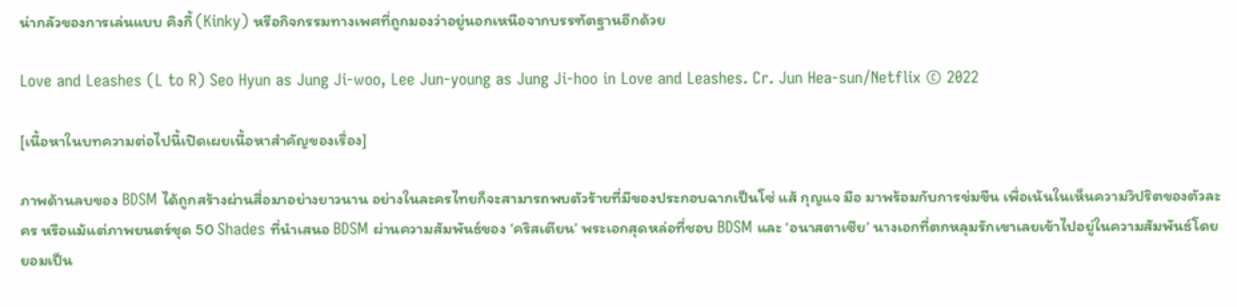น่ากลัวของการเล่นแบบ คิงกี้ (Kinky) หรือกิจกรรมทางเพศที่ถูกมองว่าอยู่นอกเหนือจากบรรฑัตฐานอีกด้วย

Love and Leashes (L to R) Seo Hyun as Jung Ji-woo, Lee Jun-young as Jung Ji-hoo in Love and Leashes. Cr. Jun Hea-sun/Netflix © 2022

[เนื้อหาในบทความต่อไปนี้เปิดเผยเนื้อหาสำคัญของเรื่อง]

ภาพด้านลบของ BDSM ได้ถูกสร้างผ่านสื่อมาอย่างยาวนาน อย่างในละครไทยก็จะสามารถพบตัวร้ายที่มีของประกอบฉากเป็นโซ่ แส้ กุญแจ มือ มาพร้อมกับการข่มขืน เพื่อเน้นในเห็นความวิปริตของตัวละคร หรือแม้แต่ภาพยนตร์ชุด 50 Shades ที่นำเสนอ BDSM ผ่านความสัมพันธ์ของ ‘คริสเตียน’ พระเอกสุดหล่อที่ชอบ BDSM และ ‘อนาสตาเซีย’ นางเอกที่ตกหลุมรักเขาเลยเข้าไปอยู่ในความสัมพันธ์โดยยอมเป็น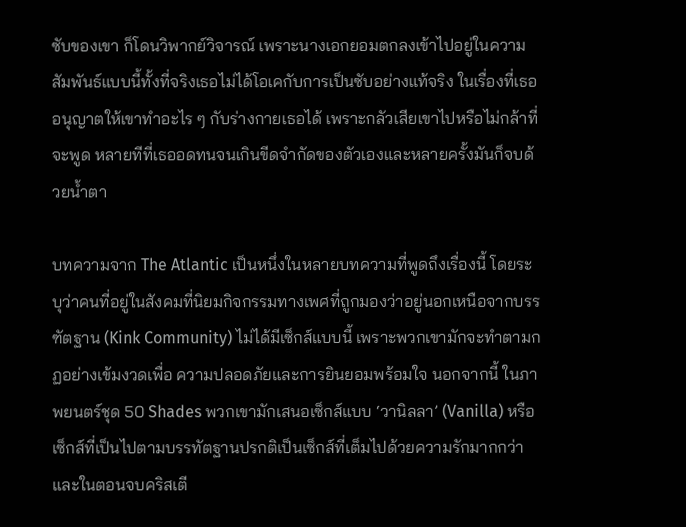ซับของเขา ก็โดนวิพากย์วิจารณ์ เพราะนางเอกยอมตกลงเข้าไปอยู่ในความสัมพันธ์แบบนี้ทั้งที่จริงเธอไม่ได้โอเคกับการเป็นซับอย่างแท้จริง ในเรื่องที่เธออนุญาตให้เขาทำอะไร ๆ กับร่างกายเธอได้ เพราะกลัวเสียเขาไปหรือไม่กล้าที่จะพูด หลายทีที่เธออดทนจนเกินขีดจำกัดของตัวเองและหลายครั้งมันก็จบด้วยน้ำตา

บทความจาก The Atlantic เป็นหนึ่งในหลายบทความที่พูดถึงเรื่องนี้ โดยระบุว่าคนที่อยู่ในสังคมที่นิยมกิจกรรมทางเพศที่ถูกมองว่าอยู่นอกเหนือจากบรรฑัตฐาน (Kink Community) ไม่ได้มีเซ็กส์แบบนี้ เพราะพวกเขามักจะทำตามกฏอย่างเข้มงวดเพื่อ ความปลอดภัยและการยินยอมพร้อมใจ นอกจากนี้ ในภาพยนตร์ชุด 50 Shades พวกเขามักเสนอเซ็กส์แบบ ‘วานิลลา’ (Vanilla) หรือเซ็กส์ที่เป็นไปตามบรรทัตฐานปรกติเป็นเซ็กส์ที่เต็มไปด้วยความรักมากกว่า และในตอนจบคริสเตี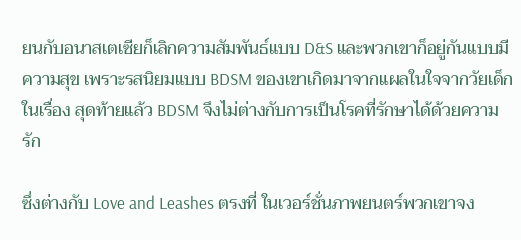ยนกับอนาสเตเซียก็เลิกความสัมพันธ์แบบ D&S และพวกเขาก็อยู่กันแบบมีความสุข เพราะรสนิยมแบบ BDSM ของเขาเกิดมาจากแผลในใจจากวัยเด็ก ในเรื่อง สุดท้ายแล้ว BDSM จึงไม่ต่างกับการเป็นโรคที่รักษาได้ด้วยความรัก

ซึ่งต่างกับ Love and Leashes ตรงที่ ในเวอร์ชั่นภาพยนตร์พวกเขาจง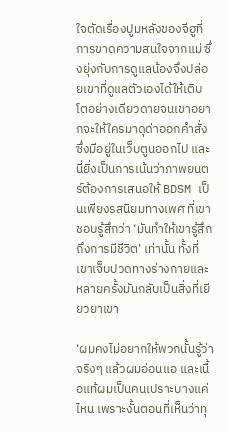ใจตัดเรื่องปูมหลังของจีฮูที่การขาดความสนใจจากแม่ ซึ่งยุ่งกับการดูแลน้องจึงปล่อยเขาที่ดูแลตัวเองได้ให้เติบโตอย่างเดียวดายจนเขาอยากจะให้ใครมาดุด่าออกคำสั่งซึ่งมีอยู่ในเว็บตูนออกไป และนี่ยิ่งเป็นการเน้นว่าภาพยนตร์ต้องการเสนอให้ BDSM เป็นเพียงรสนิยมทางเพศ ที่เขาชอบรู้สึกว่า ‘มันทำให้เขารู้สึกถึงการมีชีวิต’ เท่านั้น ทั้งที่เขาเจ็บปวดทางร่างกายและหลายครั้งมันกลับเป็นสิ่งที่เยียวยาเขา

‘ผมคงไม่อยากให้พวกนั้นรู้ว่า จริงๆ แล้วผมอ่อนแอ และเนื้อแท้ผมเป็นคนเปราะบางแค่ไหน เพราะงั้นตอนที่เห็นว่าทุ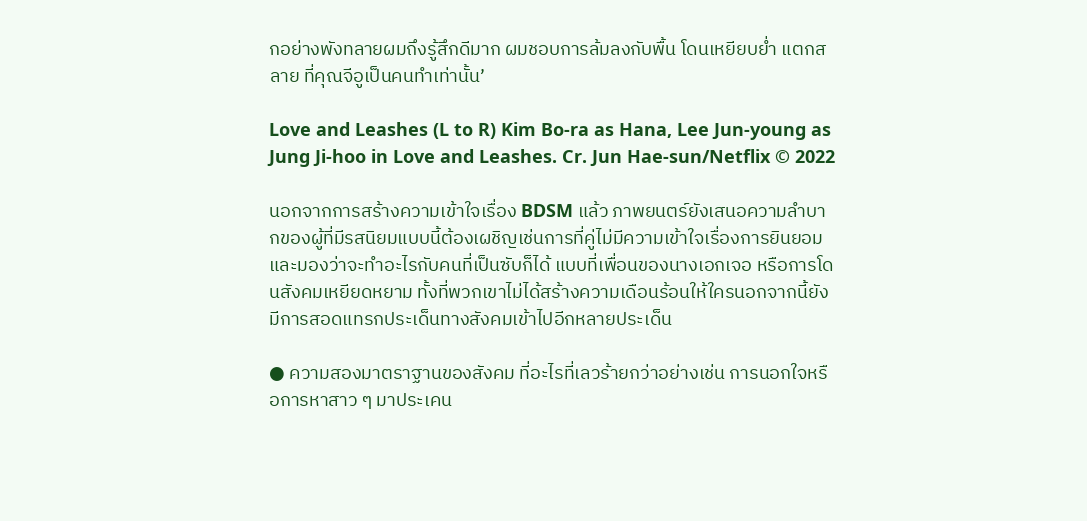กอย่างพังทลายผมถึงรู้สึกดีมาก ผมชอบการล้มลงกับพื้น โดนเหยียบย่ำ แตกสลาย ที่คุณจีอูเป็นคนทำเท่านั้น’

Love and Leashes (L to R) Kim Bo-ra as Hana, Lee Jun-young as Jung Ji-hoo in Love and Leashes. Cr. Jun Hae-sun/Netflix © 2022

นอกจากการสร้างความเข้าใจเรื่อง BDSM แล้ว ภาพยนตร์ยังเสนอความลำบากของผู้ที่มีรสนิยมแบบนี้ต้องเผชิญเช่นการที่คู่ไม่มีความเข้าใจเรื่องการยินยอม และมองว่าจะทำอะไรกับคนที่เป็นซับก็ได้ แบบที่เพื่อนของนางเอกเจอ หรือการโดนสังคมเหยียดหยาม ทั้งที่พวกเขาไม่ได้สร้างความเดือนร้อนให้ใครนอกจากนี้ยังมีการสอดแทรกประเด็นทางสังคมเข้าไปอีกหลายประเด็น

● ความสองมาตราฐานของสังคม ที่อะไรที่เลวร้ายกว่าอย่างเช่น การนอกใจหรือการหาสาว ๆ มาประเคน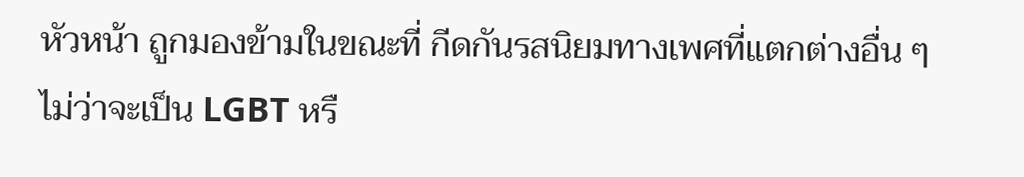หัวหน้า ถูกมองข้ามในขณะที่ กีดกันรสนิยมทางเพศที่แตกต่างอื่น ๆ ไม่ว่าจะเป็น LGBT หรื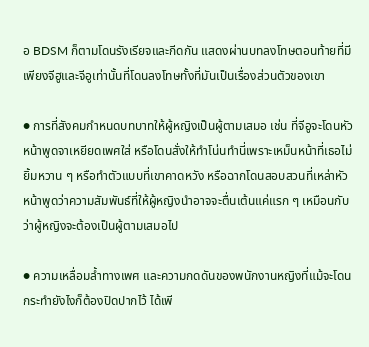อ BDSM ก็ตามโดนรังเรียจและกีดกัน แสดงผ่านบทลงโทษตอนท้ายที่มีเพียงจีฮูและจีอูเท่านั้นที่โดนลงโทษทั้งที่มันเป็นเรื่องส่วนตัวของเขา

● การที่สังคมกำหนดบทบาทให้ผู้หญิงเป็นผู้ตามเสมอ เช่น ที่จีอูจะโดนหัวหน้าพูดจาเหยียดเพศใส่ หรือโดนสั่งให้ทำโน่นทำนี่เพราะเหม็นหน้าที่เธอไม่ยิ้มหวาน ๆ หรือทำตัวแบบที่เขาคาดหวัง หรือฉากโดนสอบสวนที่เหล่าหัวหน้าพูดว่าความสัมพันธ์ที่ให้ผู้หญิงนำอาจจะตื่นเต้นแค่แรก ๆ เหมือนกับว่าผู้หญิงจะต้องเป็นผู้ตามเสมอไป

● ความเหลื่อมล้ำทางเพศ และความกดดันของพนักงานหญิงที่แม้จะโดนกระทำยังไงก็ต้องปิดปากไว้ ได้เพี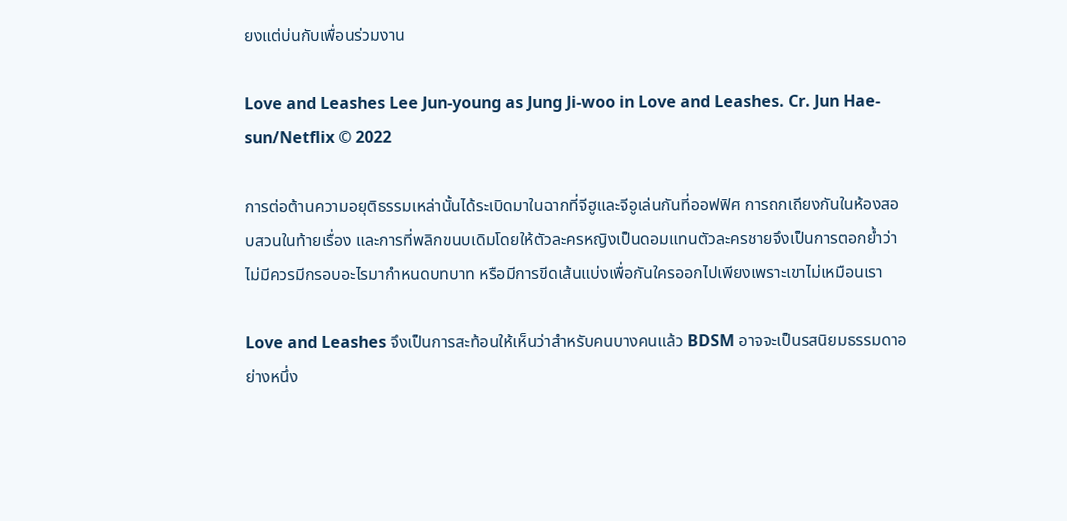ยงแต่บ่นกับเพื่อนร่วมงาน

Love and Leashes Lee Jun-young as Jung Ji-woo in Love and Leashes. Cr. Jun Hae-sun/Netflix © 2022

การต่อต้านความอยุติธรรมเหล่านั้นได้ระเบิดมาในฉากที่จีฮูและจีอูเล่นกันที่ออฟฟิศ การถกเถียงกันในห้องสอบสวนในท้ายเรื่อง และการที่พลิกขนบเดิมโดยให้ตัวละครหญิงเป็นดอมแทนตัวละครชายจึงเป็นการตอกย้ำว่าไม่มีควรมีกรอบอะไรมากำหนดบทบาท หรือมีการขีดเส้นแบ่งเพื่อกันใครออกไปเพียงเพราะเขาไม่เหมือนเรา

Love and Leashes จึงเป็นการสะท้อนให้เห็นว่าสำหรับคนบางคนแล้ว BDSM อาจจะเป็นรสนิยมธรรมดาอย่างหนึ่ง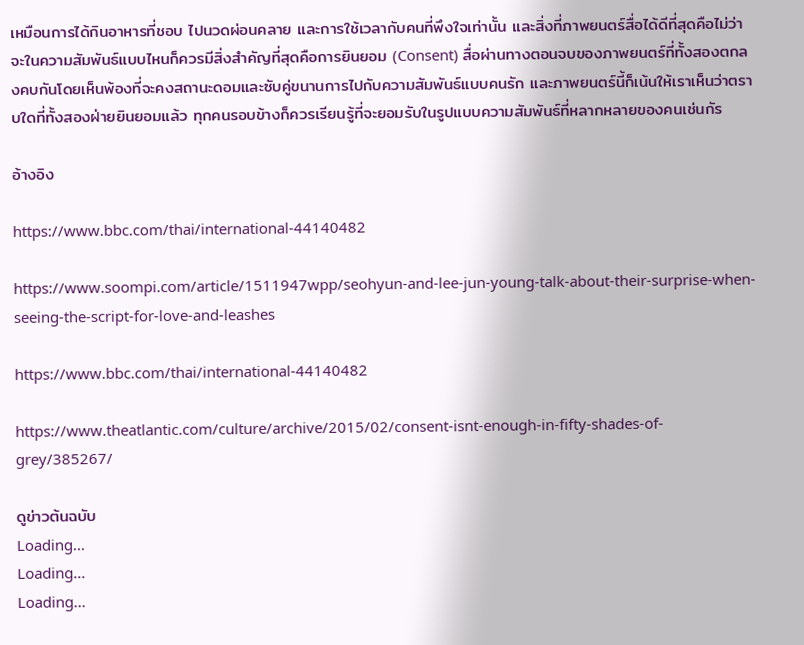เหมือนการได้กินอาหารที่ชอบ ไปนวดผ่อนคลาย และการใช้เวลากับคนที่พึงใจเท่านั้น และสิ่งที่ภาพยนตร์สื่อได้ดีที่สุดคือไม่ว่าจะในความสัมพันธ์แบบไหนก็ควรมีสิ่งสำคัญที่สุดคือการยินยอม (Consent) สื่อผ่านทางตอนจบของภาพยนตร์ที่ทั้งสองตกลงคบกันโดยเห็นพ้องที่จะคงสถานะดอมและซับคู่ขนานการไปกับความสัมพันธ์แบบคนรัก และภาพยนตร์นี้ก็เน้นให้เราเห็นว่าตราบใดที่ทั้งสองฝ่ายยินยอมแล้ว ทุกคนรอบข้างก็ควรเรียนรู้ที่จะยอมรับในรูปแบบความสัมพันธ์ที่หลากหลายของคนเช่นกัร

อ้างอิง

https://www.bbc.com/thai/international-44140482

https://www.soompi.com/article/1511947wpp/seohyun-and-lee-jun-young-talk-about-their-surprise-when-seeing-the-script-for-love-and-leashes

https://www.bbc.com/thai/international-44140482

https://www.theatlantic.com/culture/archive/2015/02/consent-isnt-enough-in-fifty-shades-of-grey/385267/

ดูข่าวต้นฉบับ
Loading...
Loading...
Loading...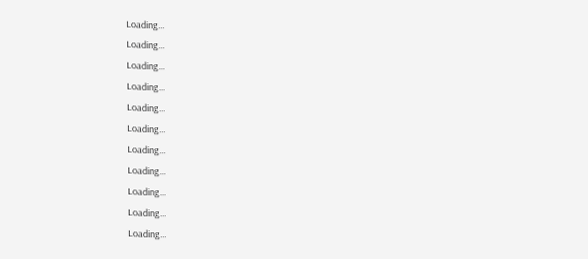Loading...
Loading...
Loading...
Loading...
Loading...
Loading...
Loading...
Loading...
Loading...
Loading...
Loading...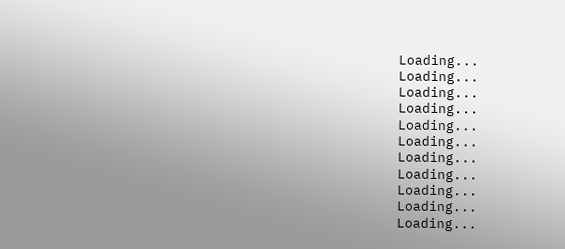Loading...
Loading...
Loading...
Loading...
Loading...
Loading...
Loading...
Loading...
Loading...
Loading...
Loading...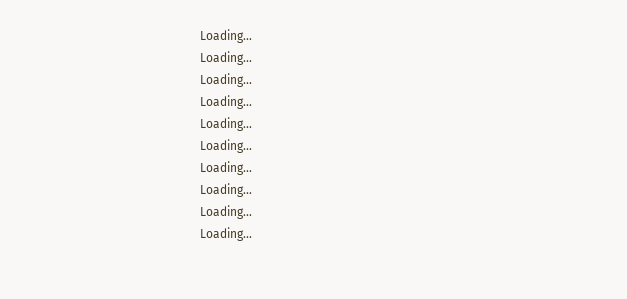Loading...
Loading...
Loading...
Loading...
Loading...
Loading...
Loading...
Loading...
Loading...
Loading...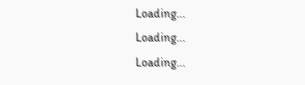Loading...
Loading...
Loading...